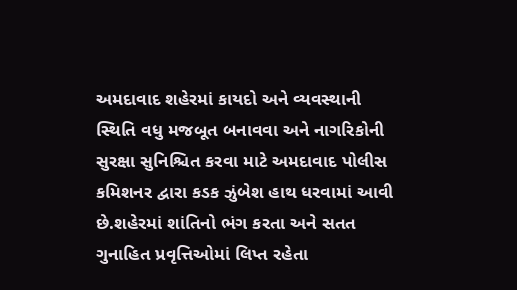અમદાવાદ શહેરમાં કાયદો અને વ્યવસ્થાની સ્થિતિ વધુ મજબૂત બનાવવા અને નાગરિકોની સુરક્ષા સુનિશ્ચિત કરવા માટે અમદાવાદ પોલીસ કમિશનર દ્વારા કડક ઝુંબેશ હાથ ધરવામાં આવી છે.શહેરમાં શાંતિનો ભંગ કરતા અને સતત ગુનાહિત પ્રવૃત્તિઓમાં લિપ્ત રહેતા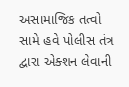અસામાજિક તત્વો સામે હવે પોલીસ તંત્ર દ્વારા એક્શન લેવાની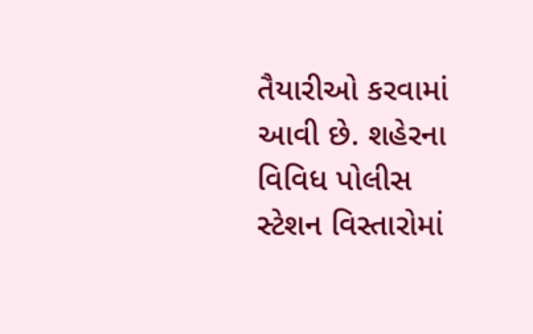તૈયારીઓ કરવામાં આવી છે. શહેરના વિવિધ પોલીસ સ્ટેશન વિસ્તારોમાં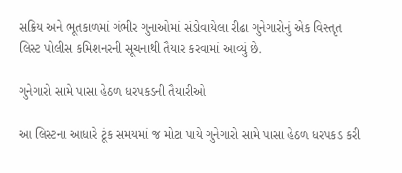સક્રિય અને ભૂતકાળમાં ગંભીર ગુનાઓમાં સંડોવાયેલા રીઢા ગુનેગારોનું એક વિસ્તૃત લિસ્ટ પોલીસ કમિશનરની સૂચનાથી તૈયાર કરવામાં આવ્યું છે.

ગુનેગારો સામે પાસા હેઠળ ધરપકડની તૈયારીઓ

આ લિસ્ટના આધારે ટૂંક સમયમાં જ મોટા પાયે ગુનેગારો સામે પાસા હેઠળ ધરપકડ કરી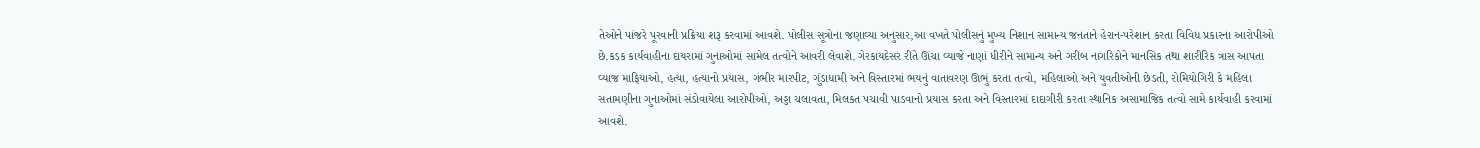તેઓને પાંજરે પૂરવાની પ્રક્રિયા શરૂ કરવામાં આવશે. પોલીસ સૂત્રોના જણાવ્યા અનુસાર,આ વખતે પોલીસનું મુખ્ય નિશાન સામાન્ય જનતાને હેરાન-પરેશાન કરતા વિવિધ પ્રકારના આરોપીઓ છે.કડક કાર્યવાહીના દાયરામાં ગુનાઓમાં સામેલ તત્વોને આવરી લેવાશે. ગેરકાયદેસર રીતે ઊંચા વ્યાજે નાણાં ધીરીને સામાન્ય અને ગરીબ નાગરિકોને માનસિક તથા શારીરિક ત્રાસ આપતા વ્યાજ માફિયાઓ, હત્યા, હત્યાનો પ્રયાસ, ગંભીર મારપીટ, ગુંડાધામી અને વિસ્તારમાં ભયનું વાતાવરણ ઊભું કરતા તત્વો, મહિલાઓ અને યુવતીઓની છેડતી, રોમિયોગિરી કે મહિલા સતામણીના ગુનાઓમાં સંડોવાયેલા આરોપીઓ, અડ્ડા ચલાવતા, મિલકત પચાવી પાડવાનો પ્રયાસ કરતા અને વિસ્તારમાં દાદાગીરી કરતા સ્થાનિક અસામાજિક તત્વો સામે કાર્યવાહી કરવામાં આવશે.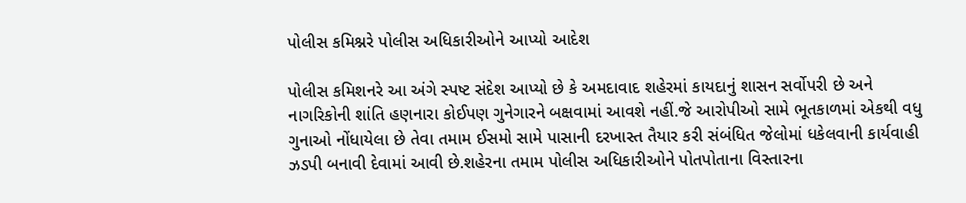પોલીસ કમિશ્નરે પોલીસ અધિકારીઓને આપ્યો આદેશ

પોલીસ કમિશનરે આ અંગે સ્પષ્ટ સંદેશ આપ્યો છે કે અમદાવાદ શહેરમાં કાયદાનું શાસન સર્વોપરી છે અને નાગરિકોની શાંતિ હણનારા કોઈપણ ગુનેગારને બક્ષવામાં આવશે નહીં.જે આરોપીઓ સામે ભૂતકાળમાં એકથી વધુ ગુનાઓ નોંધાયેલા છે તેવા તમામ ઈસમો સામે પાસાની દરખાસ્ત તૈયાર કરી સંબંધિત જેલોમાં ધકેલવાની કાર્યવાહી ઝડપી બનાવી દેવામાં આવી છે.શહેરના તમામ પોલીસ અધિકારીઓને પોતપોતાના વિસ્તારના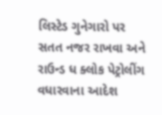લિસ્ટેડ ગુનેગારો પર સતત નજર રાખવા અને રાઉન્ડ ધ ક્લોક પેટ્રોલીંગ વધારવાના આદેશ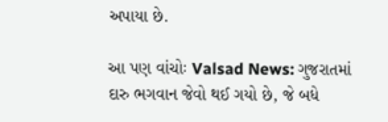અપાયા છે.

આ પણ વાંચોઃ Valsad News: ગુજરાતમાં દારુ ભગવાન જેવો થઈ ગયો છે, જે બધે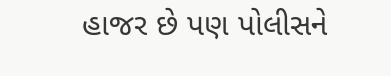હાજર છે પણ પોલીસને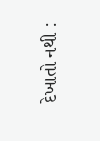દેખાતો નથી :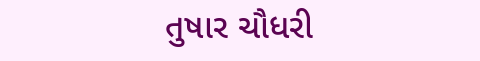તુષાર ચૌધરી